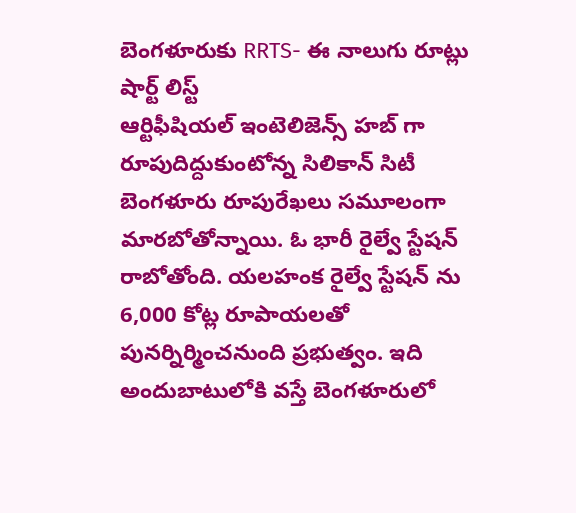బెంగళూరుకు RRTS- ఈ నాలుగు రూట్లు షార్ట్ లిస్ట్
ఆర్టిఫీషియల్ ఇంటెలిజెన్స్ హబ్ గా రూపుదిద్దుకుంటోన్న సిలికాన్ సిటీ బెంగళూరు రూపురేఖలు సమూలంగా మారబోతోన్నాయి. ఓ భారీ రైల్వే స్టేషన్ రాబోతోంది. యలహంక రైల్వే స్టేషన్ ను 6,000 కోట్ల రూపాయలతో పునర్నిర్మించనుంది ప్రభుత్వం. ఇది అందుబాటులోకి వస్తే బెంగళూరులో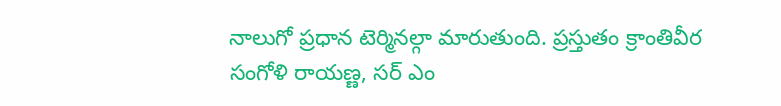నాలుగో ప్రధాన టెర్మినల్గా మారుతుంది. ప్రస్తుతం క్రాంతివీర సంగోళి రాయణ్ణ, సర్ ఎం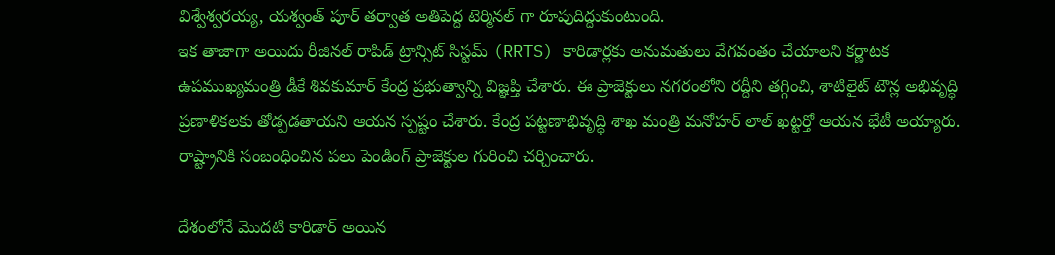విశ్వేశ్వరయ్య, యశ్వంత్ పూర్ తర్వాత అతిపెద్ద టెర్మినల్ గా రూపుదిద్దుకుంటుంది.
ఇక తాజాగా అయిదు రీజినల్ రాపిడ్ ట్రాన్సిట్ సిస్టమ్ (RRTS) కారిడార్లకు అనుమతులు వేగవంతం చేయాలని కర్ణాటక ఉపముఖ్యమంత్రి డీకే శివకుమార్ కేంద్ర ప్రభుత్వాన్ని విజ్ఞప్తి చేశారు. ఈ ప్రాజెక్టులు నగరంలోని రద్దీని తగ్గించి, శాటిలైట్ టౌన్ల అభివృద్ధి ప్రణాళికలకు తోడ్పడతాయని ఆయన స్పష్టం చేశారు. కేంద్ర పట్టణాభివృద్ధి శాఖ మంత్రి మనోహర్ లాల్ ఖట్టర్తో ఆయన భేటీ అయ్యారు. రాష్ట్రానికి సంబంధించిన పలు పెండింగ్ ప్రాజెక్టుల గురించి చర్చించారు.

దేశంలోనే మొదటి కారిడార్ అయిన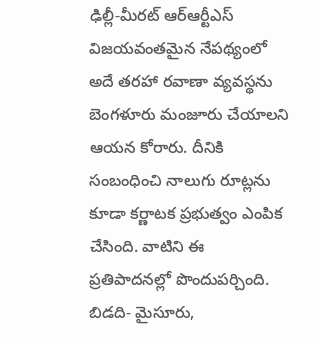ఢిల్లీ-మీరట్ ఆర్ఆర్టీఎస్ విజయవంతమైన నేపథ్యంలో అదే తరహా రవాణా వ్యవస్థను బెంగళూరు మంజూరు చేయాలని ఆయన కోరారు. దీనికి సంబంధించి నాలుగు రూట్లను కూడా కర్ణాటక ప్రభుత్వం ఎంపిక చేసింది. వాటిని ఈ ప్రతిపాదనల్లో పొందుపర్చింది. బిడది- మైసూరు,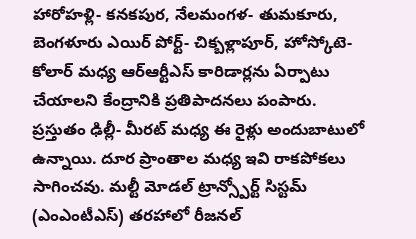హారోహళ్లి- కనకపుర, నేలమంగళ- తుమకూరు, బెంగళూరు ఎయిర్ పోర్ట్- చిక్బళ్లాపూర్, హోస్కోటె- కోలార్ మధ్య ఆర్ఆర్టీఎస్ కారిడార్లను ఏర్పాటు చేయాలని కేంద్రానికి ప్రతిపాదనలు పంపారు.
ప్రస్తుతం ఢిల్లీ- మీరట్ మధ్య ఈ రైళ్లు అందుబాటులో ఉన్నాయి. దూర ప్రాంతాల మధ్య ఇవి రాకపోకలు సాగించవు. మల్టీ మోడల్ ట్రాన్స్పోర్ట్ సిస్టమ్ (ఎంఎంటీఎస్) తరహాలో రీజనల్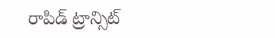రాపిడ్ ట్రాన్సిట్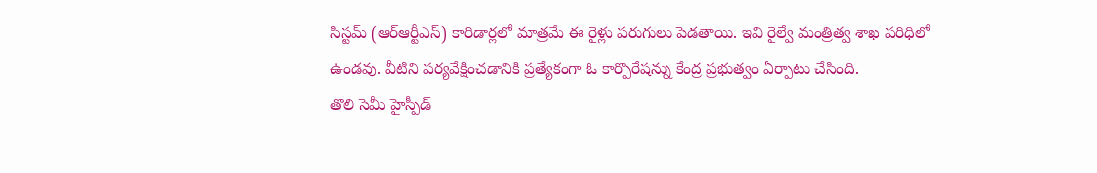సిస్టమ్ (ఆర్ఆర్టీఎస్) కారిడార్లలో మాత్రమే ఈ రైళ్లు పరుగులు పెడతాయి. ఇవి రైల్వే మంత్రిత్వ శాఖ పరిధిలో ఉండవు. వీటిని పర్యవేక్షించడానికి ప్రత్యేకంగా ఓ కార్పొరేషన్ను కేంద్ర ప్రభుత్వం ఏర్పాటు చేసింది.
తొలి సెమీ హైస్పీడ్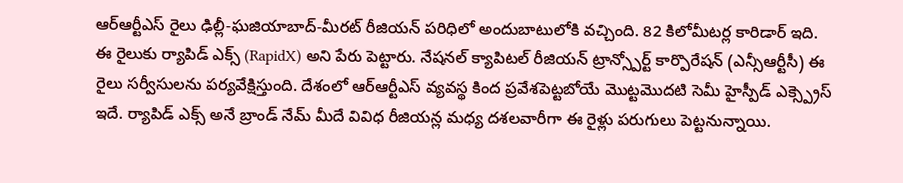ఆర్ఆర్టీఎస్ రైలు ఢిల్లీ-ఘజియాబాద్-మీరట్ రీజియన్ పరిధిలో అందుబాటులోకి వచ్చింది. 82 కిలోమీటర్ల కారిడార్ ఇది. ఈ రైలుకు ర్యాపిడ్ ఎక్స్ (RapidX) అని పేరు పెట్టారు. నేషనల్ క్యాపిటల్ రీజియన్ ట్రాన్స్పోర్ట్ కార్పొరేషన్ (ఎన్సీఆర్టీసీ) ఈ రైలు సర్వీసులను పర్యవేక్షిస్తుంది. దేశంలో ఆర్ఆర్టీఎస్ వ్యవస్థ కింద ప్రవేశపెట్టబోయే మొట్టమొదటి సెమీ హైస్పీడ్ ఎక్స్ప్రెస్ ఇదే. ర్యాపిడ్ ఎక్స్ అనే బ్రాండ్ నేమ్ మీదే వివిధ రీజియన్ల మధ్య దశలవారీగా ఈ రైళ్లు పరుగులు పెట్టనున్నాయి.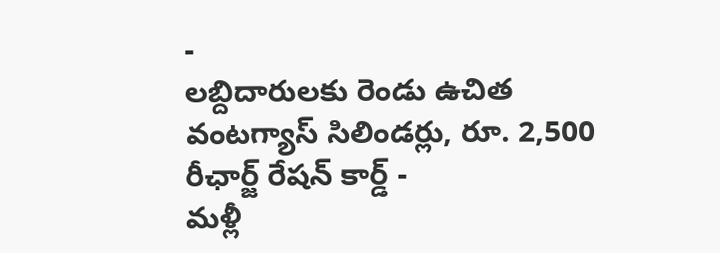-
లబ్దిదారులకు రెండు ఉచిత వంటగ్యాస్ సిలిండర్లు, రూ. 2,500 రీఛార్జ్ రేషన్ కార్డ్ -
మళ్లీ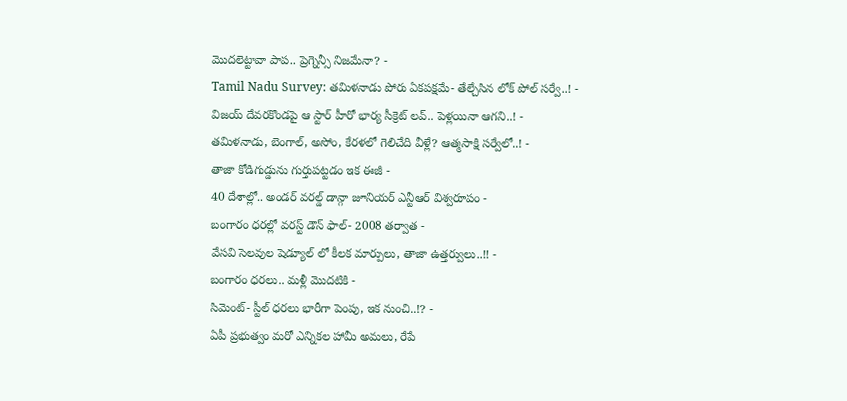మొదలెట్టావా పాప.. ప్రెగ్నెన్సీ నిజమేనా? -
Tamil Nadu Survey: తమిళనాడు పోరు ఏకపక్షమే- తేల్చేసిన లోక్ పోల్ సర్వే..! -
విజయ్ దేవరకొండపై ఆ స్టార్ హీరో భార్య సీక్రెట్ లవ్.. పెళ్లయినా ఆగని..! -
తమిళనాడు, బెంగాల్, అసోం, కేరళలో గెలిచేది వీళ్లే? ఆత్మసాక్షి సర్వేలో..! -
తాజా కోడిగుడ్డును గుర్తుపట్టడం ఇక ఈజీ -
40 దేశాల్లో.. అండర్ వరల్డ్ డాన్గా జూనియర్ ఎన్టీఆర్ విశ్వరూపం -
బంగారం ధరల్లో వరస్ట్ డౌన్ ఫాల్- 2008 తర్వాత -
వేసవి సెలవుల షెడ్యూల్ లో కీలక మార్పులు, తాజా ఉత్తర్వులు..!! -
బంగారం ధరలు.. మళ్లీ మొదటికి -
సిమెంట్- స్టీల్ ధరలు భారీగా పెంపు, ఇక నుంచి..!? -
ఏపీ ప్రభుత్వం మరో ఎన్నికల హామీ అమలు, రేపే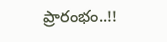ప్రారంభం..!!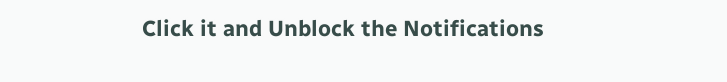Click it and Unblock the Notifications